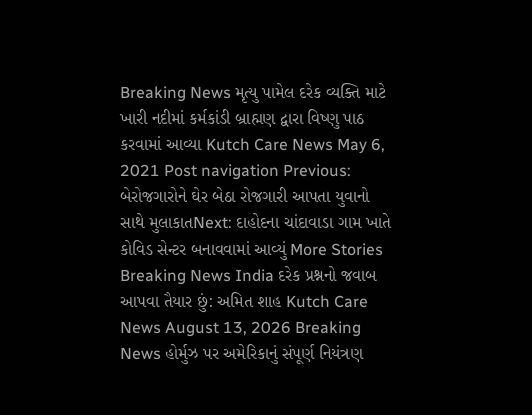Breaking News મૃત્યુ પામેલ દરેક વ્યક્તિ માટે ખારી નદીમાં કર્મકાંડી બ્રાહ્મણ દ્વારા વિષ્ણુ પાઠ કરવામાં આવ્યા Kutch Care News May 6, 2021 Post navigation Previous: બેરોજગારોને ઘેર બેઠા રોજગારી આપતા યુવાનો સાથે મુલાકાતNext: દાહોદના ચાંદાવાડા ગામ ખાતે કોવિડ સેન્ટર બનાવવામાં આવ્યું More Stories Breaking News India દરેક પ્રશ્નનો જવાબ આપવા તૈયાર છું: અમિત શાહ Kutch Care News August 13, 2026 Breaking News હોર્મુઝ પર અમેરિકાનું સંપૂર્ણ નિયંત્રણ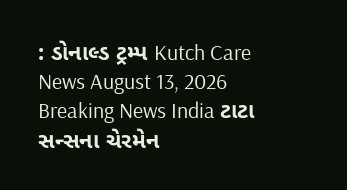: ડોનાલ્ડ ટ્રમ્પ Kutch Care News August 13, 2026 Breaking News India ટાટા સન્સના ચેરમેન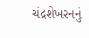ચંદ્રશેખરનનું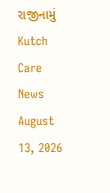રાજીનામું Kutch Care News August 13, 2026